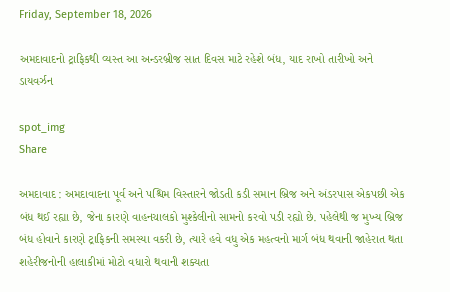Friday, September 18, 2026

અમદાવાદનો ટ્રાફિકથી વ્યસ્ત આ અન્ડરબ્રીજ સાત દિવસ માટે રહેશે બંધ, યાદ રાખો તારીખો અને ડાયવર્ઝન

spot_img
Share

અમદાવાદ : અમદાવાદના પૂર્વ અને પશ્ચિમ વિસ્તારને જોડતી કડી સમાન બ્રિજ અને અંડરપાસ એકપછી એક બંધ થઈ રહ્યા છે, જેના કારણે વાહનચાલકો મુશ્કેલીનો સામનો કરવો પડી રહ્યો છે. પહેલેથી જ મુખ્ય બ્રિજ બંધ હોવાને કારણે ટ્રાફિકની સમસ્યા વકરી છે, ત્યારે હવે વધુ એક મહત્વનો માર્ગ બંધ થવાની જાહેરાત થતા શહેરીજનોની હાલાકીમાં મોટો વધારો થવાની શક્યતા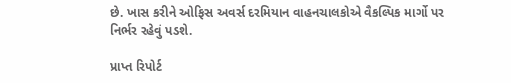છે. ખાસ કરીને ઓફિસ અવર્સ દરમિયાન વાહનચાલકોએ વૈકલ્પિક માર્ગો પર નિર્ભર રહેવું પડશે.

પ્રાપ્ત રિપોર્ટ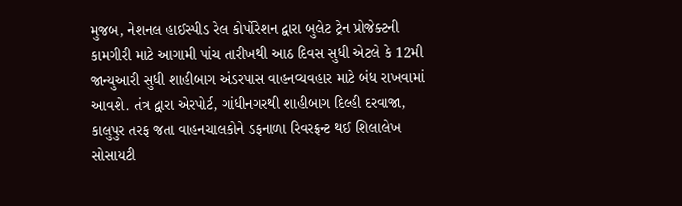મુજબ, નેશનલ હાઈસ્પીડ રેલ કોર્પોરેશન દ્વારા બુલેટ ટ્રેન પ્રોજેક્ટની કામગીરી માટે આગામી પાંચ તારીખથી આઠ દિવસ સુધી એટલે કે 12મી જાન્યુઆરી સુધી શાહીબાગ અંડરપાસ વાહનવ્યવહાર માટે બંધ રાખવામાં આવશે. તંત્ર દ્વારા એરપોર્ટ, ગાંધીનગરથી શાહીબાગ દિલ્હી દરવાજા, કાલુપુર તરફ જતા વાહનચાલકોને ડફનાળા રિવરફ્રન્ટ થઈ શિલાલેખ સોસાયટી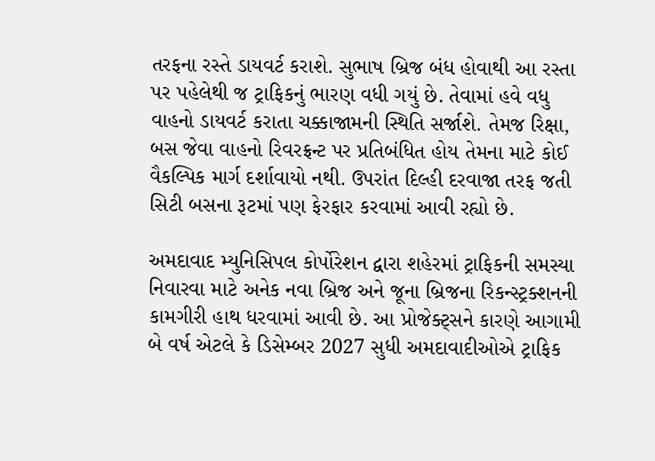તરફના રસ્તે ડાયવર્ટ કરાશે. સુભાષ બ્રિજ બંધ હોવાથી આ રસ્તા પર પહેલેથી જ ટ્રાફિકનું ભારણ વધી ગયું છે. તેવામાં હવે વધુ વાહનો ડાયવર્ટ કરાતા ચક્કાજામની સ્થિતિ સર્જાશે. તેમજ રિક્ષા, બસ જેવા વાહનો રિવરફ્રન્ટ પર પ્રતિબંધિત હોય તેમના માટે કોઈ વૈકલ્પિક માર્ગ દર્શાવાયો નથી. ઉપરાંત દિલ્હી દરવાજા તરફ જતી સિટી બસના રૂટમાં પણ ફેરફાર કરવામાં આવી રહ્યો છે.

અમદાવાદ મ્યુનિસિપલ કોર્પોરેશન દ્વારા શહેરમાં ટ્રાફિકની સમસ્યા નિવારવા માટે અનેક નવા બ્રિજ અને જૂના બ્રિજના રિકન્સ્ટ્રક્શનની કામગીરી હાથ ધરવામાં આવી છે. આ પ્રોજેક્ટ્સને કારણે આગામી બે વર્ષ એટલે કે ડિસેમ્બર 2027 સુધી અમદાવાદીઓએ ટ્રાફિક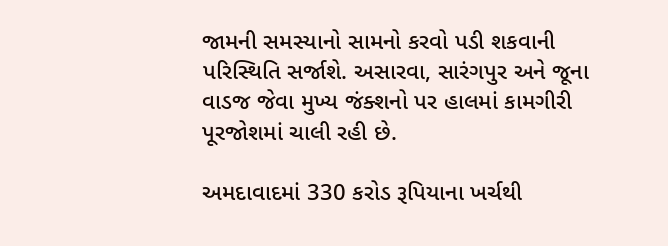જામની સમસ્યાનો સામનો કરવો પડી શકવાની પરિસ્થિતિ સર્જાશે. અસારવા, સારંગપુર અને જૂના વાડજ જેવા મુખ્ય જંક્શનો પર હાલમાં કામગીરી પૂરજોશમાં ચાલી રહી છે.

અમદાવાદમાં 330 કરોડ રૂપિયાના ખર્ચથી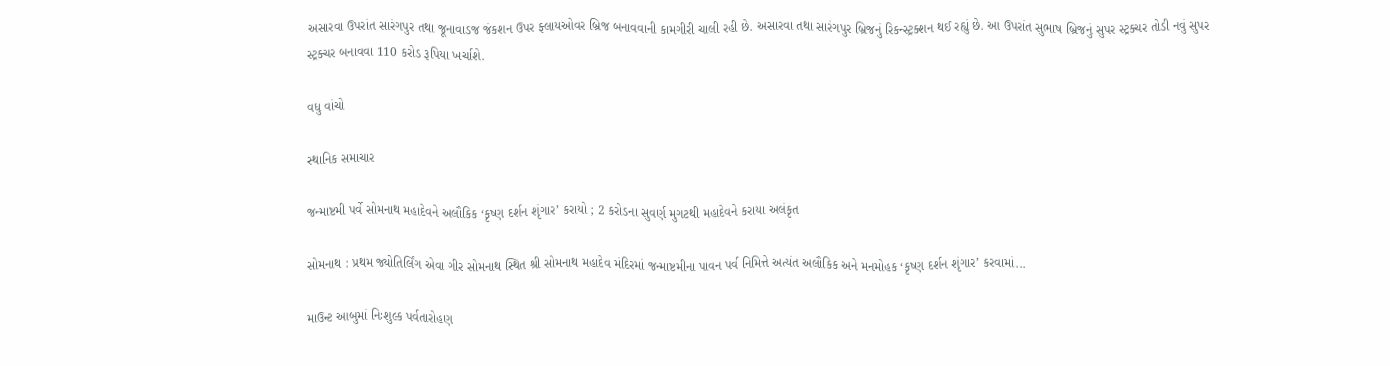અસારવા ઉપરાંત સારંગપુર તથા જૂનાવાડજ જંકશન ઉપર ફ્લાયઓવર બ્રિજ બનાવવાની કામગીરી ચાલી રહી છે. અસારવા તથા સારંગપુર બ્રિજનું રિકન્સ્ટ્રક્શન થઈ રહ્યું છે. આ ઉપરાંત સુભાષ બ્રિજનું સુપર સ્ટ્રક્ચર તોડી નવું સુપર સ્ટ્રક્ચર બનાવવા 110 કરોડ રૂપિયા ખર્ચાશે.

વધુ વાંચો

સ્થાનિક સમાચાર

જન્માષ્ટમી પર્વે સોમનાથ મહાદેવને અલૌકિક ‘કૃષ્ણ દર્શન શૃંગાર’ કરાયો ; 2 કરોડના સુવર્ણ મુગટથી મહાદેવને કરાયા અલંકૃત

સોમનાથ : પ્રથમ જ્યોતિર્લિંગ એવા ગીર સોમનાથ સ્થિત શ્રી સોમનાથ મહાદેવ મંદિરમાં જન્માષ્ટમીના પાવન પર્વ નિમિત્તે અત્યંત અલૌકિક અને મનમોહક ‘કૃષ્ણ દર્શન શૃંગાર’ કરવામાં...

માઉન્ટ આબુમાં નિઃશુલ્ક પર્વતારોહણ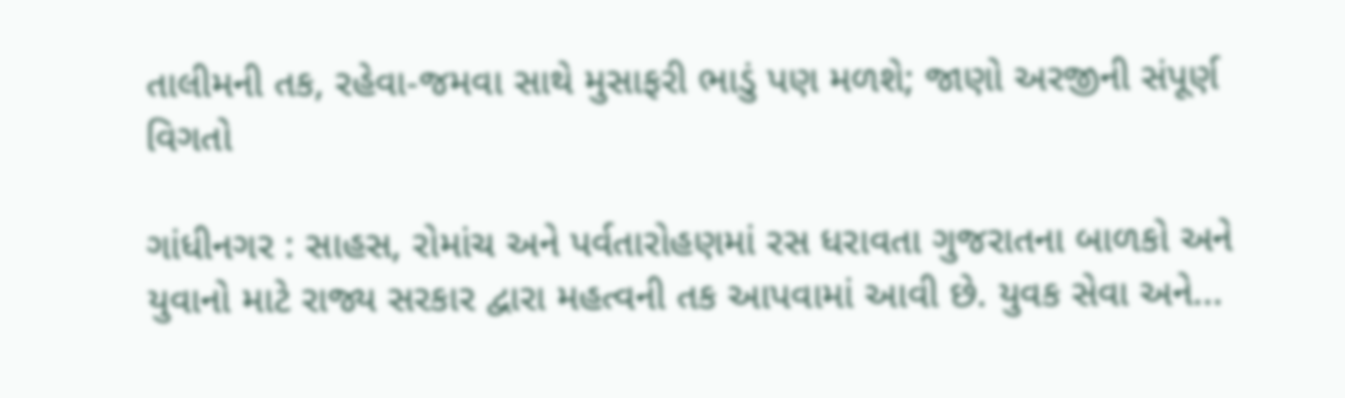તાલીમની તક, રહેવા-જમવા સાથે મુસાફરી ભાડું પણ મળશે; જાણો અરજીની સંપૂર્ણ વિગતો

ગાંધીનગર : સાહસ, રોમાંચ અને પર્વતારોહણમાં રસ ધરાવતા ગુજરાતના બાળકો અને યુવાનો માટે રાજ્ય સરકાર દ્વારા મહત્વની તક આપવામાં આવી છે. યુવક સેવા અને...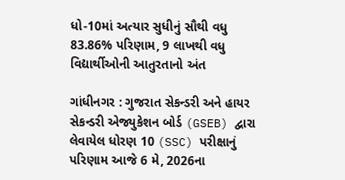ધો-10માં અત્યાર સુધીનું સૌથી વધુ 83.86% પરિણામ, 9 લાખથી વધુ વિદ્યાર્થીઓની આતુરતાનો અંત

ગાંધીનગર : ગુજરાત સેકન્ડરી અને હાયર સેકન્ડરી એજ્યુકેશન બોર્ડ (GSEB) દ્વારા લેવાયેલ ધોરણ 10 (SSC) પરીક્ષાનું પરિણામ આજે 6 મે, 2026ના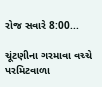રોજ સવારે 8:00...

ચૂંટણીના ગરમાવા વચ્ચે પરમિટવાળા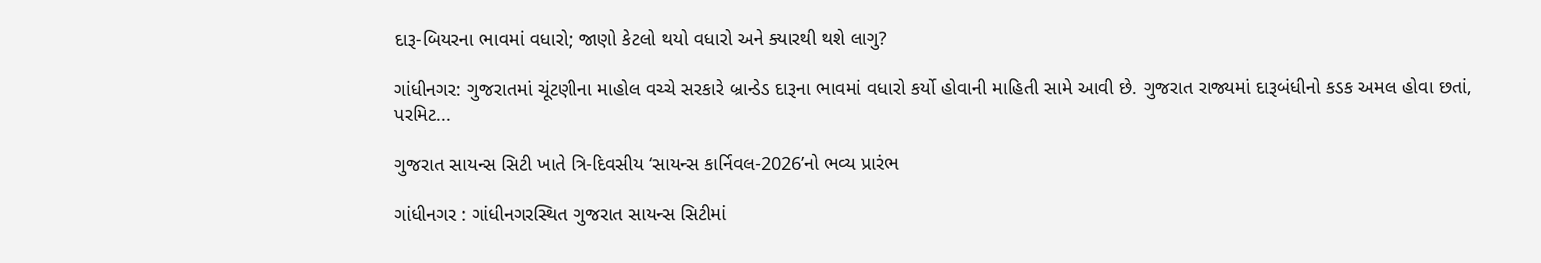દારૂ-બિયરના ભાવમાં વધારો; જાણો કેટલો થયો વધારો અને ક્યારથી થશે લાગુ?

ગાંધીનગર: ગુજરાતમાં ચૂંટણીના માહોલ વચ્ચે સરકારે બ્રાન્ડેડ દારૂના ભાવમાં વધારો કર્યો હોવાની માહિતી સામે આવી છે. ગુજરાત રાજ્યમાં દારૂબંધીનો કડક અમલ હોવા છતાં, પરમિટ...

ગુજરાત સાયન્સ સિટી ખાતે ત્રિ-દિવસીય ‘સાયન્સ કાર્નિવલ-2026’નો ભવ્ય પ્રારંભ

ગાંધીનગર : ગાંધીનગરસ્થિત ગુજરાત સાયન્સ સિટીમાં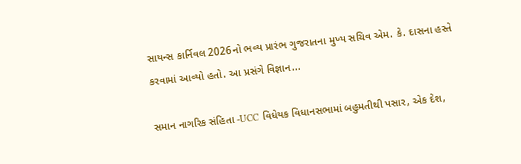સાયન્સ કાર્નિવલ 2026નો ભવ્ય પ્રારંભ ગુજરાતના મુખ્ય સચિવ એમ. કે. દાસના હસ્તે કરવામાં આવ્યો હતો. આ પ્રસંગે વિજ્ઞાન...

સમાન નાગરિક સંહિતા -UCC વિધેયક વિધાનસભામાં બહુમતીથી પસાર, એક દેશ,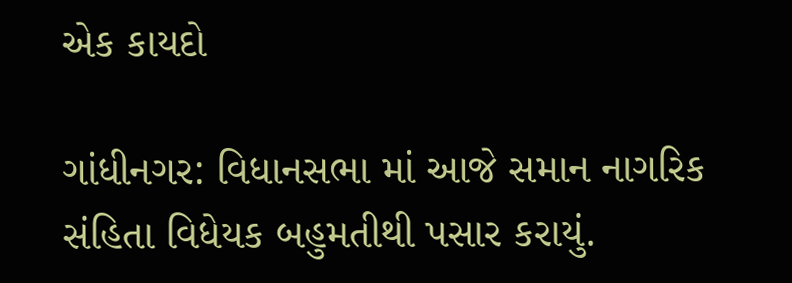એક કાયદો

ગાંધીનગર: વિધાનસભા માં આજે સમાન નાગરિક સંહિતા વિધેયક બહુમતીથી પસાર કરાયું.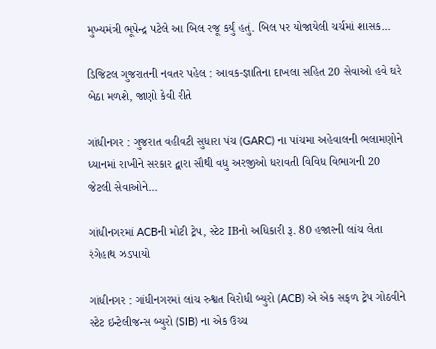મુખ્યમંત્રી ભૂપેન્દ્ર પટેલે આ બિલ રજૂ કર્યું હતું. બિલ પર યોજાયેલી ચર્ચમાં શાસક...

ડિજિટલ ગુજરાતની નવતર પહેલ : આવક-જ્ઞાતિના દાખલા સહિત 20 સેવાઓ હવે ઘરે બેઠા મળશે, જાણો કેવી રીતે

ગાંધીનગર : ગુજરાત વહીવટી સુધારા પંચ (GARC) ના પાંચમા અહેવાલની ભલામણોને ધ્યાનમાં રાખીને સરકાર દ્વારા સૌથી વધુ અરજીઓ ધરાવતી વિવિધ વિભાગની 20 જેટલી સેવાઓને...

ગાંધીનગરમાં ACBની મોટી ટ્રેપ, સ્ટેટ IBનો અધિકારી રૂ. 80 હજારની લાંચ લેતા રંગેહાથ ઝડપાયો

ગાંધીનગર : ગાંધીનગરમાં લાંચ રુશ્વત વિરોધી બ્યુરો (ACB) એ એક સફળ ટ્રેપ ગોઠવીને સ્ટેટ ઇન્ટેલીજન્સ બ્યુરો (SIB) ના એક ઉચ્ચ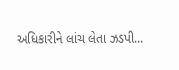અધિકારીને લાંચ લેતા ઝડપી...